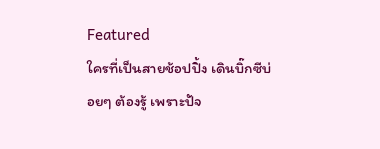Featured
ใครที่เป็นสายช้อปปิ้ง เดินบิ๊กซีบ่อยๆ ต้องรู้ เพราะปัจ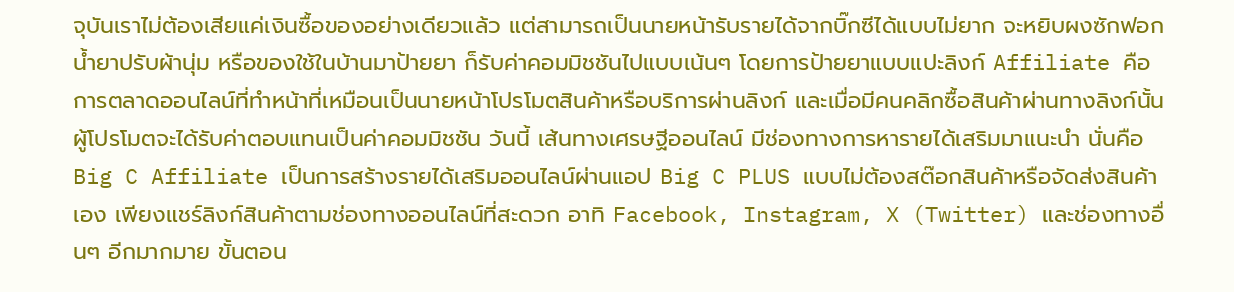จุบันเราไม่ต้องเสียแค่เงินซื้อของอย่างเดียวแล้ว แต่สามารถเป็นนายหน้ารับรายได้จากบิ๊กซีได้แบบไม่ยาก จะหยิบผงซักฟอก น้ำยาปรับผ้านุ่ม หรือของใช้ในบ้านมาป้ายยา ก็รับค่าคอมมิชชันไปแบบเน้นๆ โดยการป้ายยาแบบแปะลิงก์ Affiliate คือการตลาดออนไลน์ที่ทำหน้าที่เหมือนเป็นนายหน้าโปรโมตสินค้าหรือบริการผ่านลิงก์ และเมื่อมีคนคลิกซื้อสินค้าผ่านทางลิงก์นั้น ผู้โปรโมตจะได้รับค่าตอบแทนเป็นค่าคอมมิชชัน วันนี้ เส้นทางเศรษฐีออนไลน์ มีช่องทางการหารายได้เสริมมาแนะนำ นั่นคือ Big C Affiliate เป็นการสร้างรายได้เสริมออนไลน์ผ่านแอป Big C PLUS แบบไม่ต้องสต๊อกสินค้าหรือจัดส่งสินค้าเอง เพียงแชร์ลิงก์สินค้าตามช่องทางออนไลน์ที่สะดวก อาทิ Facebook, Instagram, X (Twitter) และช่องทางอื่นๆ อีกมากมาย ขั้นตอน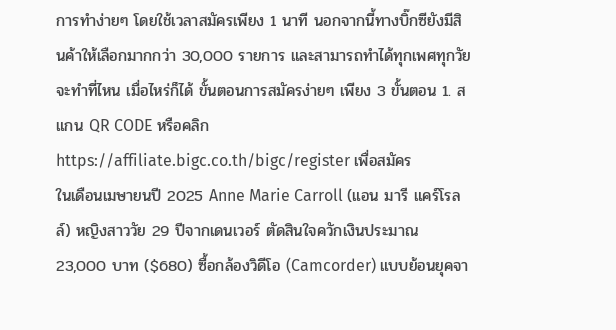การทำง่ายๆ โดยใช้เวลาสมัครเพียง 1 นาที นอกจากนี้ทางบิ๊กซียังมีสินค้าให้เลือกมากกว่า 30,000 รายการ และสามารถทำได้ทุกเพศทุกวัย จะทำที่ไหน เมื่อไหร่ก็ได้ ขั้นตอนการสมัครง่ายๆ เพียง 3 ขั้นตอน 1. สแกน QR CODE หรือคลิก https://affiliate.bigc.co.th/bigc/register เพื่อสมัคร
ในเดือนเมษายนปี 2025 Anne Marie Carroll (แอน มารี แคร์โรลล์) หญิงสาววัย 29 ปีจากเดนเวอร์ ตัดสินใจควักเงินประมาณ 23,000 บาท ($680) ซื้อกล้องวิดีโอ (Camcorder) แบบย้อนยุคจา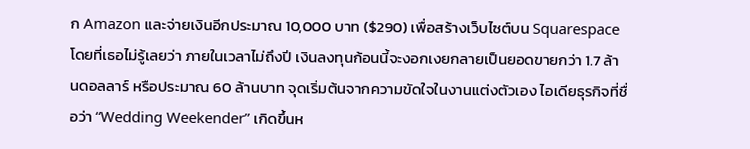ก Amazon และจ่ายเงินอีกประมาณ 10,000 บาท ($290) เพื่อสร้างเว็บไซต์บน Squarespace โดยที่เธอไม่รู้เลยว่า ภายในเวลาไม่ถึงปี เงินลงทุนก้อนนี้จะงอกเงยกลายเป็นยอดขายกว่า 1.7 ล้านดอลลาร์ หรือประมาณ 60 ล้านบาท จุดเริ่มต้นจากความขัดใจในงานแต่งตัวเอง ไอเดียธุรกิจที่ชื่อว่า “Wedding Weekender” เกิดขึ้นห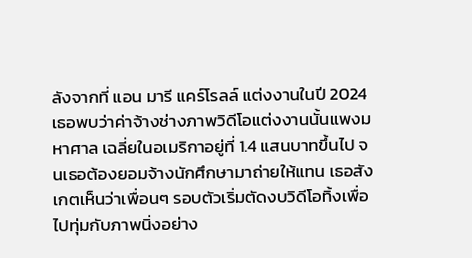ลังจากที่ แอน มารี แคร์โรลล์ แต่งงานในปี 2024 เธอพบว่าค่าจ้างช่างภาพวิดีโอแต่งงานนั้นแพงมหาศาล เฉลี่ยในอเมริกาอยู่ที่ 1.4 แสนบาทขึ้นไป จนเธอต้องยอมจ้างนักศึกษามาถ่ายให้แทน เธอสังเกตเห็นว่าเพื่อนๆ รอบตัวเริ่มตัดงบวิดีโอทิ้งเพื่อไปทุ่มกับภาพนิ่งอย่าง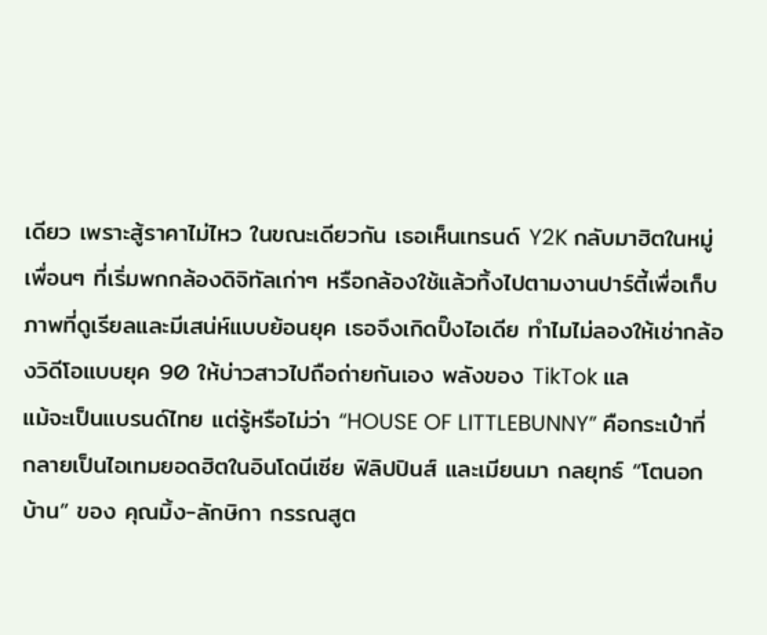เดียว เพราะสู้ราคาไม่ไหว ในขณะเดียวกัน เธอเห็นเทรนด์ Y2K กลับมาฮิตในหมู่เพื่อนๆ ที่เริ่มพกกล้องดิจิทัลเก่าๆ หรือกล้องใช้แล้วทิ้งไปตามงานปาร์ตี้เพื่อเก็บภาพที่ดูเรียลและมีเสน่ห์แบบย้อนยุค เธอจึงเกิดปิ๊งไอเดีย ทำไมไม่ลองให้เช่ากล้องวิดีโอแบบยุค 90 ให้บ่าวสาวไปถือถ่ายกันเอง พลังของ TikTok แล
แม้จะเป็นแบรนด์ไทย แต่รู้หรือไม่ว่า “HOUSE OF LITTLEBUNNY” คือกระเป๋าที่กลายเป็นไอเทมยอดฮิตในอินโดนีเซีย ฟิลิปปินส์ และเมียนมา กลยุทธ์ “โตนอกบ้าน” ของ คุณมิ้ง-ลักษิกา กรรณสูต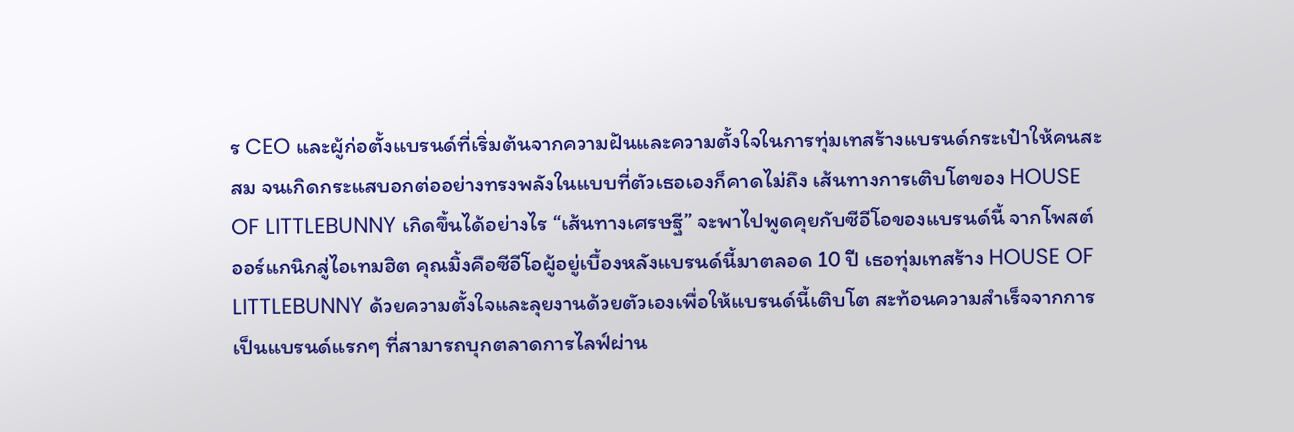ร CEO และผู้ก่อตั้งแบรนด์ที่เริ่มต้นจากความฝันและความตั้งใจในการทุ่มเทสร้างแบรนด์กระเป๋าให้คนสะสม จนเกิดกระแสบอกต่ออย่างทรงพลังในแบบที่ตัวเธอเองก็คาดไม่ถึง เส้นทางการเติบโตของ HOUSE OF LITTLEBUNNY เกิดขึ้นได้อย่างไร “เส้นทางเศรษฐี” จะพาไปพูดคุยกับซีอีโอของแบรนด์นี้ จากโพสต์ออร์แกนิกสู่ไอเทมฮิต คุณมิ้งคือซีอีโอผู้อยู่เบื้องหลังแบรนด์นี้มาตลอด 10 ปี เธอทุ่มเทสร้าง HOUSE OF LITTLEBUNNY ด้วยความตั้งใจและลุยงานด้วยตัวเองเพื่อให้แบรนด์นี้เติบโต สะท้อนความสำเร็จจากการเป็นแบรนด์แรกๆ ที่สามารถบุกตลาดการไลฟ์ผ่าน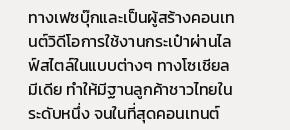ทางเฟซบุ๊กและเป็นผู้สร้างคอนเทนต์วิดีโอการใช้งานกระเป๋าผ่านไลฟ์สไตล์ในแบบต่างๆ ทางโซเชียลมีเดีย ทำให้มีฐานลูกค้าชาวไทยในระดับหนึ่ง จนในที่สุดคอนเทนต์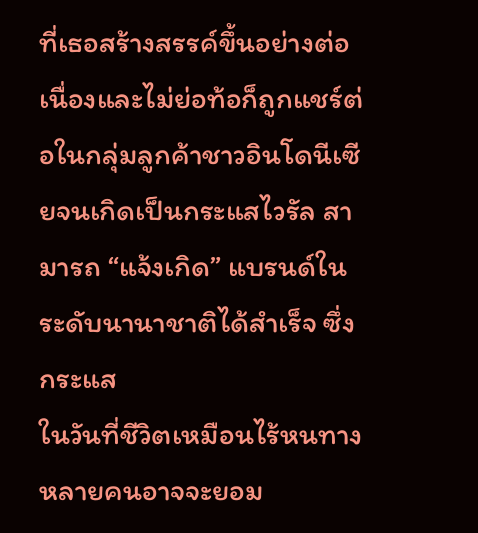ที่เธอสร้างสรรค์ขึ้นอย่างต่อเนื่องและไม่ย่อท้อก็ถูกแชร์ต่อในกลุ่มลูกค้าชาวอินโดนีเซียจนเกิดเป็นกระแสไวรัล สามารถ “แจ้งเกิด” แบรนด์ในระดับนานาชาติได้สำเร็จ ซึ่งกระแส
ในวันที่ชีวิตเหมือนไร้หนทาง หลายคนอาจจะยอม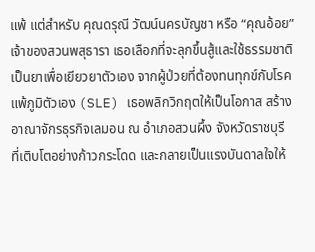แพ้ แต่สำหรับ คุณดรุณี วัฒน์นครบัญชา หรือ “คุณอ้อย” เจ้าของสวนพสุธารา เธอเลือกที่จะลุกขึ้นสู้และใช้ธรรมชาติเป็นยาเพื่อเยียวยาตัวเอง จากผู้ป่วยที่ต้องทนทุกข์กับโรคแพ้ภูมิตัวเอง (SLE) เธอพลิกวิกฤตให้เป็นโอกาส สร้างอาณาจักรธุรกิจเลมอน ณ อำเภอสวนผึ้ง จังหวัดราชบุรี ที่เติบโตอย่างก้าวกระโดด และกลายเป็นแรงบันดาลใจให้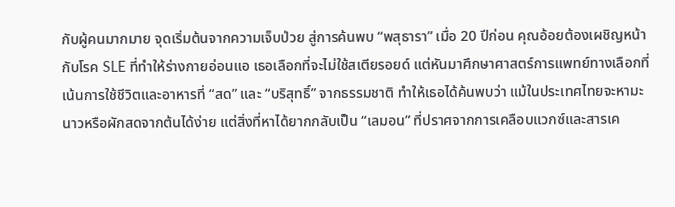กับผู้คนมากมาย จุดเริ่มต้นจากความเจ็บป่วย สู่การค้นพบ “พสุธารา” เมื่อ 20 ปีก่อน คุณอ้อยต้องเผชิญหน้ากับโรค SLE ที่ทำให้ร่างกายอ่อนแอ เธอเลือกที่จะไม่ใช้สเตียรอยด์ แต่หันมาศึกษาศาสตร์การแพทย์ทางเลือกที่เน้นการใช้ชีวิตและอาหารที่ “สด” และ “บริสุทธิ์” จากธรรมชาติ ทำให้เธอได้ค้นพบว่า แม้ในประเทศไทยจะหามะนาวหรือผักสดจากต้นได้ง่าย แต่สิ่งที่หาได้ยากกลับเป็น “เลมอน” ที่ปราศจากการเคลือบแวกซ์และสารเค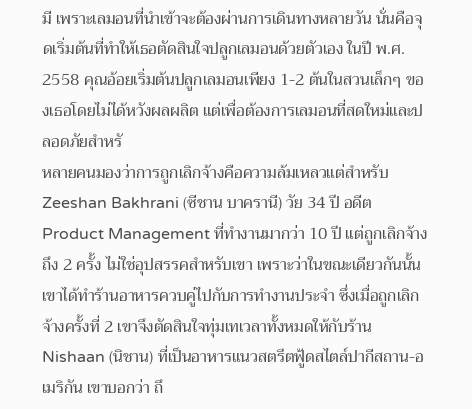มี เพราะเลมอนที่นำเข้าจะต้องผ่านการเดินทางหลายวัน นั่นคือจุดเริ่มต้นที่ทำให้เธอตัดสินใจปลูกเลมอนด้วยตัวเอง ในปี พ.ศ. 2558 คุณอ้อยเริ่มต้นปลูกเลมอนเพียง 1-2 ต้นในสวนเล็กๆ ของเธอโดยไม่ได้หวังผลผลิต แต่เพื่อต้องการเลมอนที่สดใหม่และปลอดภัยสำหรั
หลายคนมองว่าการถูกเลิกจ้างคือความล้มเหลวแต่สำหรับ Zeeshan Bakhrani (ซีชาน บาครานี) วัย 34 ปี อดีต Product Management ที่ทำงานมากว่า 10 ปี แต่ถูกเลิกจ้างถึง 2 ครั้ง ไม่ใช่อุปสรรคสำหรับเขา เพราะว่าในขณะเดียวกันนั้นเขาได้ทำร้านอาหารควบคู่ไปกับการทำงานประจำ ซึ่งเมื่อถูกเลิกจ้างครั้งที่ 2 เขาจึงตัดสินใจทุ่มเทเวลาทั้งหมดให้กับร้าน Nishaan (นิชาน) ที่เป็นอาหารแนวสตรีตฟู้ดสไตล์ปากีสถาน-อเมริกัน เขาบอกว่า ถึ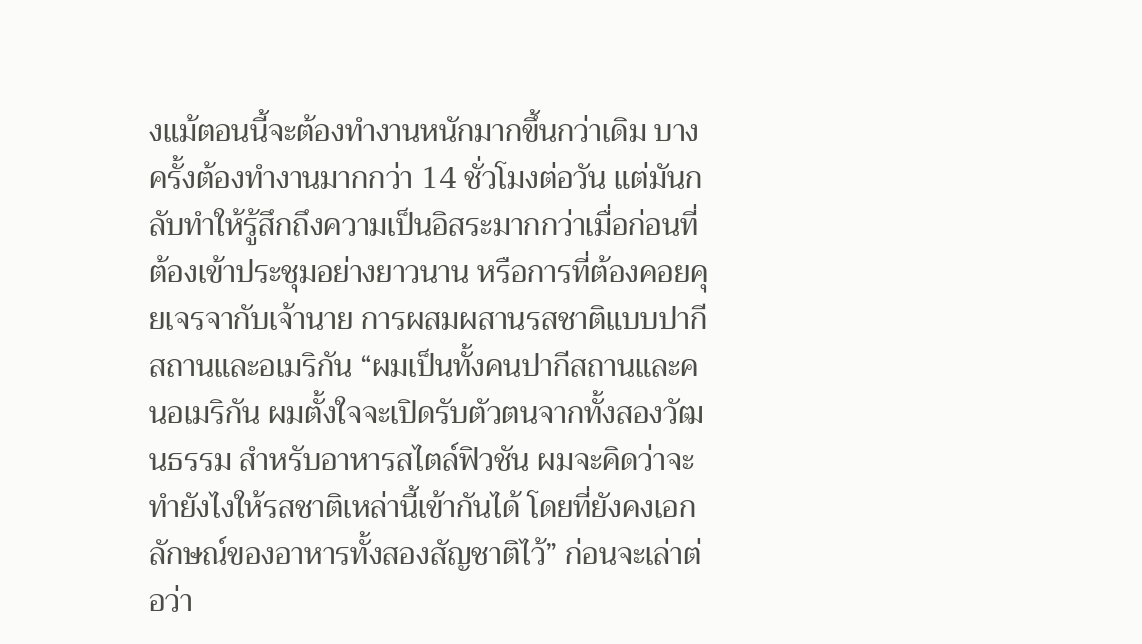งแม้ตอนนี้จะต้องทำงานหนักมากขึ้นกว่าเดิม บางครั้งต้องทำงานมากกว่า 14 ชั่วโมงต่อวัน แต่มันกลับทำให้รู้สึกถึงความเป็นอิสระมากกว่าเมื่อก่อนที่ต้องเข้าประชุมอย่างยาวนาน หรือการที่ต้องคอยคุยเจรจากับเจ้านาย การผสมผสานรสชาติแบบปากีสถานและอเมริกัน “ผมเป็นทั้งคนปากีสถานและคนอเมริกัน ผมตั้งใจจะเปิดรับตัวตนจากทั้งสองวัฒนธรรม สำหรับอาหารสไตล์ฟิวชัน ผมจะคิดว่าจะทำยังไงให้รสชาติเหล่านี้เข้ากันได้ โดยที่ยังคงเอกลักษณ์ของอาหารทั้งสองสัญชาติไว้” ก่อนจะเล่าต่อว่า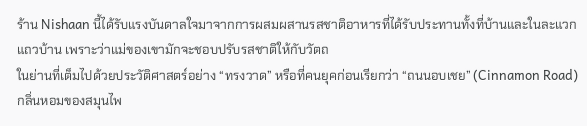ร้าน Nishaan นี้ได้รับแรงบันดาลใจมาจากการผสมผสานรสชาติอาหารที่ได้รับประทานทั้งที่บ้านและในละแวกแถวบ้าน เพราะว่าแม่ของเขามักจะชอบปรับรสชาติให้กับวัตถ
ในย่านที่เต็มไปด้วยประวัติศาสตร์อย่าง “ทรงวาด” หรือที่คนยุคก่อนเรียกว่า “ถนนอบเชย” (Cinnamon Road) กลิ่นหอมของสมุนไพ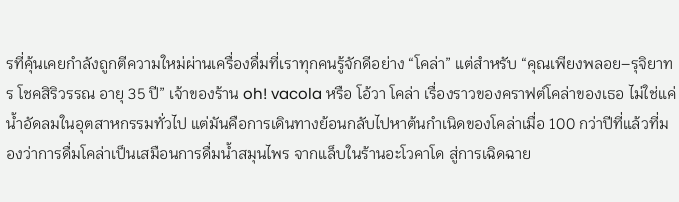รที่คุ้นเคยกำลังถูกตีความใหม่ผ่านเครื่องดื่มที่เราทุกคนรู้จักดีอย่าง “โคล่า” แต่สำหรับ “คุณเพียงพลอย–รุจิยาทร โชคสิริวรรณ อายุ 35 ปี” เจ้าของร้าน oh! vacola หรือ โอ้วา โคล่า เรื่องราวของคราฟต์โคล่าของเธอ ไม่ใช่แค่น้ำอัดลมในอุตสาหกรรมทั่วไป แต่มันคือการเดินทางย้อนกลับไปหาต้นกำเนิดของโคล่าเมื่อ 100 กว่าปีที่แล้วที่มองว่าการดื่มโคล่าเป็นเสมือนการดื่มน้ำสมุนไพร จากแล็บในร้านอะโวคาโด สู่การเฉิดฉาย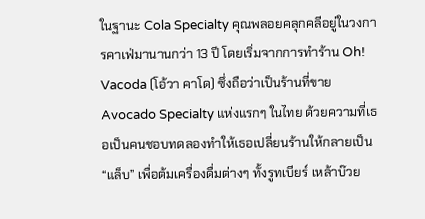ในฐานะ Cola Specialty คุณพลอยคลุกคลีอยู่ในวงการคาเฟ่มานานกว่า 13 ปี โดยเริ่มจากการทำร้าน Oh! Vacoda (โอ้วา คาโด) ซึ่งถือว่าเป็นร้านที่ขาย Avocado Specialty แห่งแรกๆ ในไทย ด้วยความที่เธอเป็นคนชอบทดลองทำให้เธอเปลี่ยนร้านให้กลายเป็น “แล็บ” เพื่อต้มเครื่องดื่มต่างๆ ทั้งรูทเบียร์ เหล้าบ๊วย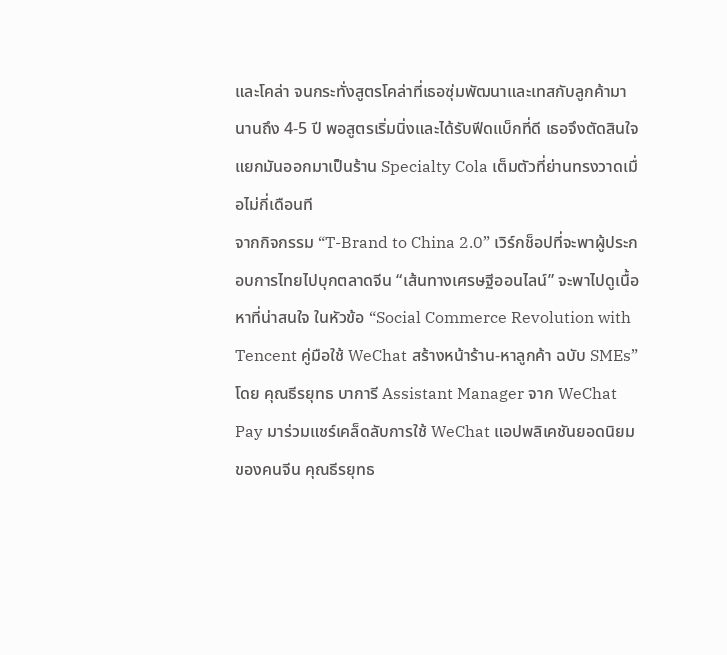และโคล่า จนกระทั่งสูตรโคล่าที่เธอซุ่มพัฒนาและเทสกับลูกค้ามานานถึง 4-5 ปี พอสูตรเริ่มนิ่งและได้รับฟีดแบ็กที่ดี เธอจึงตัดสินใจแยกมันออกมาเป็นร้าน Specialty Cola เต็มตัวที่ย่านทรงวาดเมื่อไม่กี่เดือนที
จากกิจกรรม “T-Brand to China 2.0” เวิร์กช็อปที่จะพาผู้ประกอบการไทยไปบุกตลาดจีน “เส้นทางเศรษฐีออนไลน์” จะพาไปดูเนื้อหาที่น่าสนใจ ในหัวข้อ “Social Commerce Revolution with Tencent คู่มือใช้ WeChat สร้างหน้าร้าน-หาลูกค้า ฉบับ SMEs” โดย คุณธีรยุทธ บาการี Assistant Manager จาก WeChat Pay มาร่วมแชร์เคล็ดลับการใช้ WeChat แอปพลิเคชันยอดนิยมของคนจีน คุณธีรยุทธ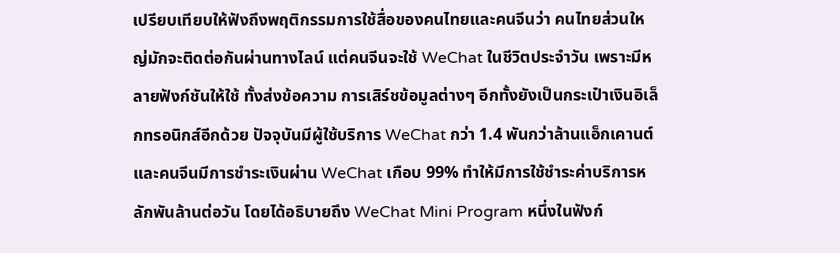เปรียบเทียบให้ฟังถึงพฤติกรรมการใช้สื่อของคนไทยและคนจีนว่า คนไทยส่วนใหญ่มักจะติดต่อกันผ่านทางไลน์ แต่คนจีนจะใช้ WeChat ในชีวิตประจำวัน เพราะมีหลายฟังก์ชันให้ใช้ ทั้งส่งข้อความ การเสิร์ชข้อมูลต่างๆ อีกทั้งยังเป็นกระเป๋าเงินอิเล็กทรอนิกส์อีกด้วย ปัจจุบันมีผู้ใช้บริการ WeChat กว่า 1.4 พันกว่าล้านแอ็กเคานต์ และคนจีนมีการชำระเงินผ่าน WeChat เกือบ 99% ทำให้มีการใช้ชำระค่าบริการหลักพันล้านต่อวัน โดยได้อธิบายถึง WeChat Mini Program หนึ่งในฟังก์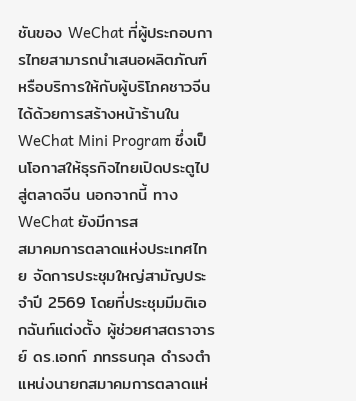ชันของ WeChat ที่ผู้ประกอบการไทยสามารถนำเสนอผลิตภัณฑ์หรือบริการให้กับผู้บริโภคชาวจีนได้ด้วยการสร้างหน้าร้านใน WeChat Mini Program ซึ่งเป็นโอกาสให้ธุรกิจไทยเปิดประตูไปสู่ตลาดจีน นอกจากนี้ ทาง WeChat ยังมีการส
สมาคมการตลาดแห่งประเทศไทย จัดการประชุมใหญ่สามัญประจำปี 2569 โดยที่ประชุมมีมติเอกฉันท์แต่งตั้ง ผู้ช่วยศาสตราจารย์ ดร.เอกก์ ภทรธนกุล ดำรงตำแหน่งนายกสมาคมการตลาดแห่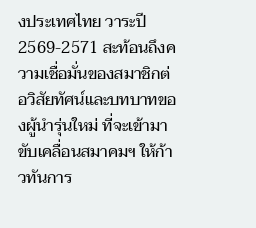งประเทศไทย วาระปี 2569-2571 สะท้อนถึงความเชื่อมั่นของสมาชิกต่อวิสัยทัศน์และบทบาทของผู้นำรุ่นใหม่ ที่จะเข้ามาขับเคลื่อนสมาคมฯ ให้ก้าวทันการ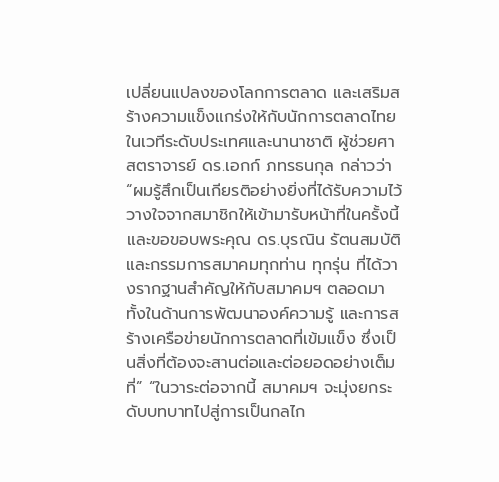เปลี่ยนแปลงของโลกการตลาด และเสริมสร้างความแข็งแกร่งให้กับนักการตลาดไทยในเวทีระดับประเทศและนานาชาติ ผู้ช่วยศาสตราจารย์ ดร.เอกก์ ภทรธนกุล กล่าวว่า “ผมรู้สึกเป็นเกียรติอย่างยิ่งที่ได้รับความไว้วางใจจากสมาชิกให้เข้ามารับหน้าที่ในครั้งนี้ และขอขอบพระคุณ ดร.บุรณิน รัตนสมบัติ และกรรมการสมาคมทุกท่าน ทุกรุ่น ที่ได้วางรากฐานสำคัญให้กับสมาคมฯ ตลอดมา ทั้งในด้านการพัฒนาองค์ความรู้ และการสร้างเครือข่ายนักการตลาดที่เข้มแข็ง ซึ่งเป็นสิ่งที่ต้องจะสานต่อและต่อยอดอย่างเต็มที่” “ในวาระต่อจากนี้ สมาคมฯ จะมุ่งยกระดับบทบาทไปสู่การเป็นกลไก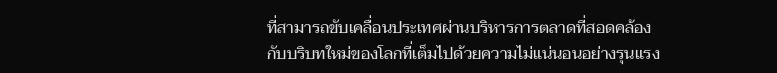ที่สามารถขับเคลื่อนประเทศผ่านบริหารการตลาดที่สอดคล้องกับบริบทใหม่ของโลกที่เต็มไปด้วยความไม่แน่นอนอย่างรุนแรง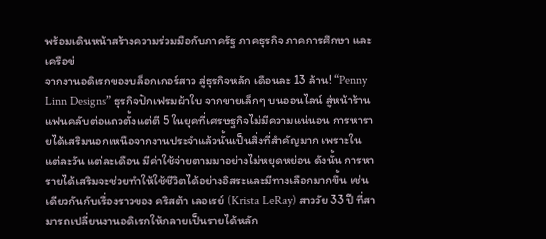พร้อมเดินหน้าสร้างความร่วมมือกับภาครัฐ ภาคธุรกิจ ภาคการศึกษา และเครือข่
จากงานอดิเรกของบล็อกเกอร์สาว สู่ธุรกิจหลัก เดือนละ 13 ล้าน! “Penny Linn Designs” ธุรกิจปักเฟรมผ้าใบ จากขายเล็กๆ บนออนไลน์ สู่หน้าร้าน แฟนคลับต่อแถวตั้งแต่ตี 5 ในยุคที่เศรษฐกิจไม่มีความแน่นอน การหารายได้เสริมนอกเหนือจากงานประจำแล้วนั้นเป็นสิ่งที่สำคัญมาก เพราะในแต่ละวัน แต่ละเดือน มีค่าใช้จ่ายตามมาอย่างไม่หยุดหย่อน ดังนั้น การหารายได้เสริมจะช่วยทำให้ใช้ชีวิตได้อย่างอิสระและมีทางเลือกมากขึ้น เช่นเดียวกันกับเรื่องราวของ คริสต้า เลอเรย์ (Krista LeRay) สาววัย 33 ปี ที่สามารถเปลี่ยนงานอดิเรกให้กลายเป็นรายได้หลัก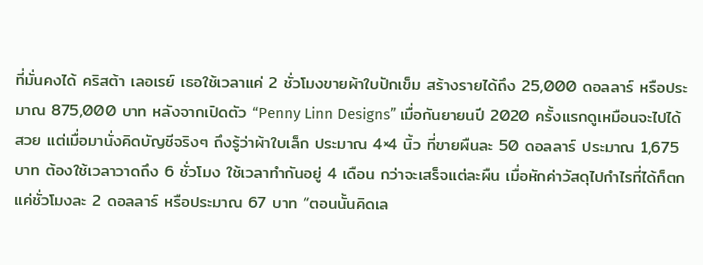ที่มั่นคงได้ คริสต้า เลอเรย์ เธอใช้เวลาแค่ 2 ชั่วโมงขายผ้าใบปักเข็ม สร้างรายได้ถึง 25,000 ดอลลาร์ หรือประมาณ 875,000 บาท หลังจากเปิดตัว “Penny Linn Designs” เมื่อกันยายนปี 2020 ครั้งแรกดูเหมือนจะไปได้สวย แต่เมื่อมานั่งคิดบัญชีจริงๆ ถึงรู้ว่าผ้าใบเล็ก ประมาณ 4×4 นิ้ว ที่ขายผืนละ 50 ดอลลาร์ ประมาณ 1,675 บาท ต้องใช้เวลาวาดถึง 6 ชั่วโมง ใช้เวลาทำกันอยู่ 4 เดือน กว่าจะเสร็จแต่ละผืน เมื่อหักค่าวัสดุไปกำไรที่ได้ก็ตกแค่ชั่วโมงละ 2 ดอลลาร์ หรือประมาณ 67 บาท “ตอนนั้นคิดเล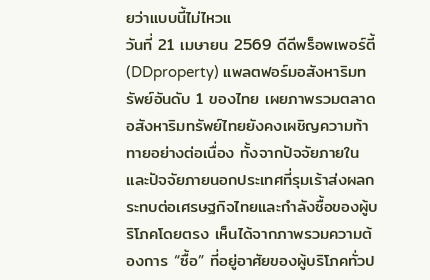ยว่าแบบนี้ไม่ไหวแ
วันที่ 21 เมษายน 2569 ดีดีพร็อพเพอร์ตี้ (DDproperty) แพลตฟอร์มอสังหาริมทรัพย์อันดับ 1 ของไทย เผยภาพรวมตลาดอสังหาริมทรัพย์ไทยยังคงเผชิญความท้าทายอย่างต่อเนื่อง ทั้งจากปัจจัยภายในและปัจจัยภายนอกประเทศที่รุมเร้าส่งผลกระทบต่อเศรษฐกิจไทยและกำลังซื้อของผู้บริโภคโดยตรง เห็นได้จากภาพรวมความต้องการ “ซื้อ” ที่อยู่อาศัยของผู้บริโภคทั่วป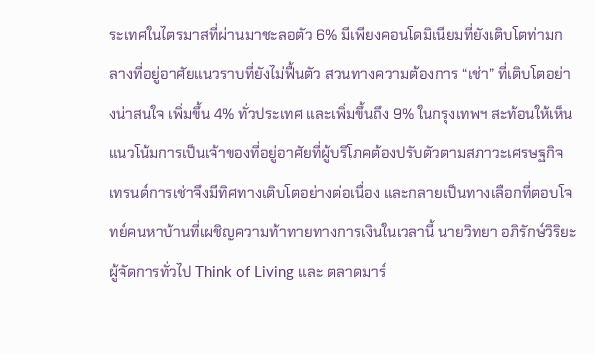ระเทศในไตรมาสที่ผ่านมาชะลอตัว 6% มีเพียงคอนโดมิเนียมที่ยังเติบโตท่ามกลางที่อยู่อาศัยแนวราบที่ยังไม่ฟื้นตัว สวนทางความต้องการ “เช่า” ที่เติบโตอย่างน่าสนใจ เพิ่มขึ้น 4% ทั่วประเทศ และเพิ่มขึ้นถึง 9% ในกรุงเทพฯ สะท้อนให้เห็นแนวโน้มการเป็นเจ้าของที่อยู่อาศัยที่ผู้บริโภคต้องปรับตัวตามสภาวะเศรษฐกิจ เทรนด์การเช่าจึงมีทิศทางเติบโตอย่างต่อเนื่อง และกลายเป็นทางเลือกที่ตอบโจทย์คนหาบ้านที่เผชิญความท้าทายทางการเงินในเวลานี้ นายวิทยา อภิรักษ์วิริยะ ผู้จัดการทั่วไป Think of Living และ ตลาดมาร์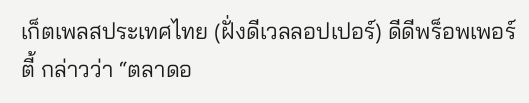เก็ตเพลสประเทศไทย (ฝั่งดีเวลลอปเปอร์) ดีดีพร็อพเพอร์ตี้ กล่าวว่า “ตลาดอ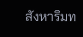สังหาริมท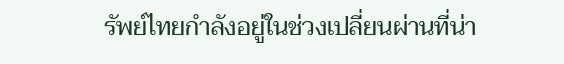รัพย์ไทยกำลังอยู่ในช่วงเปลี่ยนผ่านที่น่า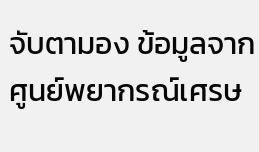จับตามอง ข้อมูลจากศูนย์พยากรณ์เศรษ